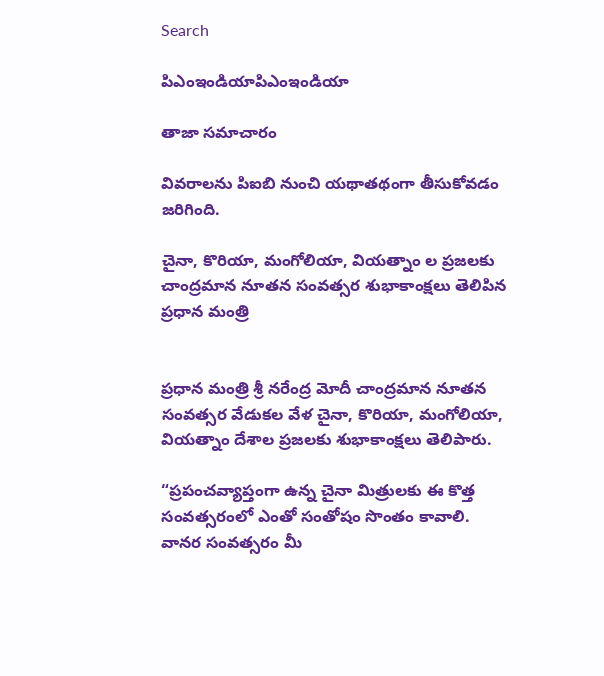Search

పిఎంఇండియాపిఎంఇండియా

తాజా స‌మాచారం

వివరాలను పిఐబి నుంచి యథాతథంగా తీసుకోవడం జరిగింది.

చైనా, కొరియా, మంగోలియా, వియత్నాం ల ప్ర‌జ‌ల‌కు చాంద్ర‌మాన‌ నూత‌న సంవ‌త్స‌ర శుభాకాంక్ష‌లు తెలిపిన ప్ర‌ధాన మంత్రి


ప్ర‌ధాన మంత్రి శ్రీ న‌రేంద్ర మోదీ చాంద్ర‌మాన‌ నూత‌న సంవ‌త్స‌ర వేడుక‌ల వేళ చైనా, కొరియా, మంగోలియా, వియత్నాం దేశాల ప్ర‌జ‌ల‌కు శుభాకాంక్ష‌లు తెలిపారు.

“ప్ర‌పంచవ్యాప్తంగా ఉన్న చైనా మిత్రుల‌కు ఈ కొత్త సంవ‌త్స‌రంలో ఎంతో సంతోషం సొంతం కావాలి. వాన‌ర సంవ‌త్స‌రం మీ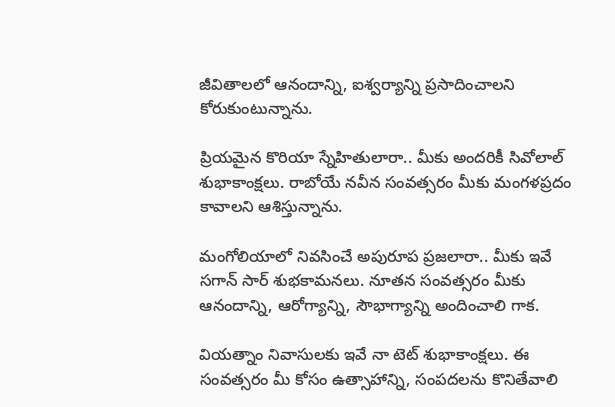జీవితాల‌లో ఆనందాన్ని, ఐశ్వ‌ర్యాన్ని ప్ర‌సాదించాల‌ని కోరుకుంటున్నాను.

ప్రియ‌మైన కొరియా స్నేహితులారా.. మీకు అంద‌రికీ సివోలాల్ శుభాకాంక్ష‌లు. రాబోయే న‌వీన సంవ‌త్స‌రం మీకు మంగ‌ళ‌ప్ర‌దం కావాల‌ని ఆశిస్తున్నాను.

మంగోలియాలో నివ‌సించే అపురూప ప్ర‌జ‌లారా.. మీకు ఇవే స‌గాన్ సార్ శుభ‌కామ‌న‌లు. నూత‌న సంవ‌త్స‌రం మీకు ఆనందాన్ని, ఆరోగ్యాన్ని, సౌభాగ్యాన్ని అందించాలి గాక‌.

వియ‌త్నాం నివాసుల‌కు ఇవే నా టెట్ శుభాకాంక్ష‌లు. ఈ సంవ‌త్స‌రం మీ కోసం ఉత్సాహాన్ని, సంప‌ద‌ల‌ను కొనితేవాలి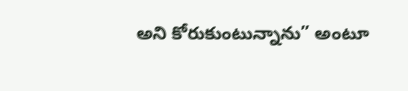అని కోరుకుంటున్నాను” అంటూ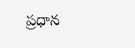ప్ర‌ధాన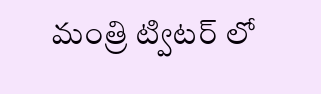మంత్రి ట్విట‌ర్ లో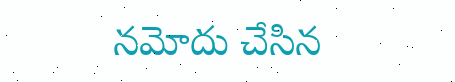న‌మోదు చేసిన‌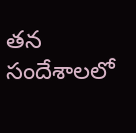త‌న సందేశాల‌లో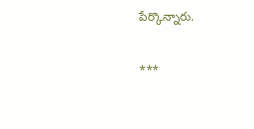పేర్కొన్నారు.

***